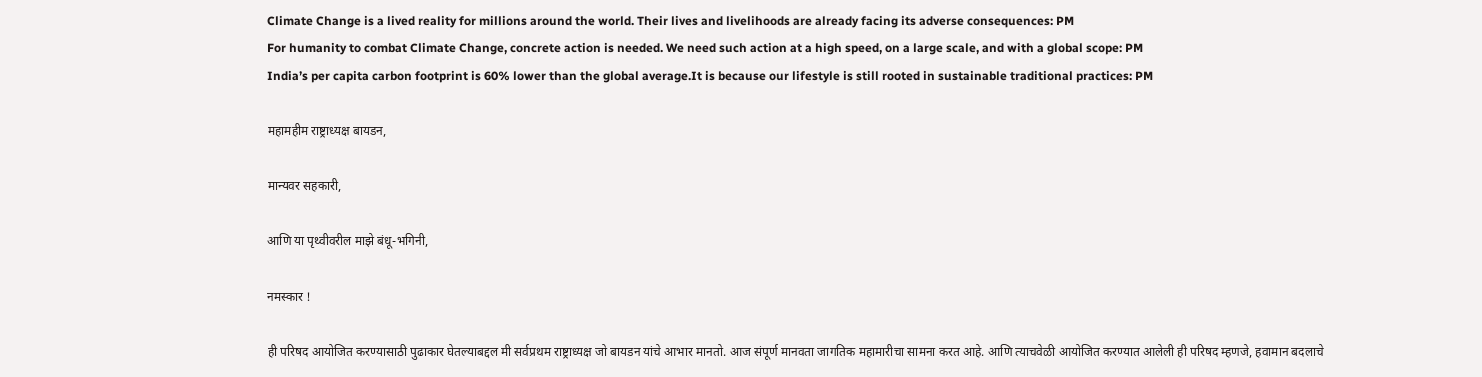Climate Change is a lived reality for millions around the world. Their lives and livelihoods are already facing its adverse consequences: PM
For humanity to combat Climate Change, concrete action is needed. We need such action at a high speed, on a large scale, and with a global scope: PM
India’s per capita carbon footprint is 60% lower than the global average.It is because our lifestyle is still rooted in sustainable traditional practices: PM

महामहीम राष्ट्राध्यक्ष बायडन,

मान्यवर सहकारी,

आणि या पृथ्वीवरील माझे बंधू-भगिनी,

नमस्कार !

ही परिषद आयोजित करण्यासाठी पुढाकार घेतल्याबद्दल मी सर्वप्रथम राष्ट्राध्यक्ष जो बायडन यांचे आभार मानतो. आज संपूर्ण मानवता जागतिक महामारीचा सामना करत आहे. आणि त्याचवेळी आयोजित करण्यात आलेली ही परिषद म्हणजे, हवामान बदलाचे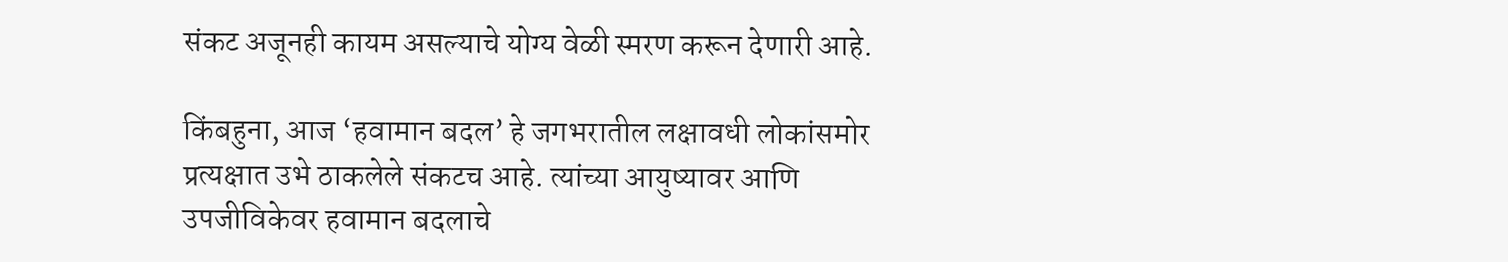संकट अजूनही कायम असल्याचे योग्य वेळी स्मरण करून देणारी आहे.

किंबहुना, आज ‘हवामान बदल’ हे जगभरातील लक्षावधी लोकांसमोर प्रत्यक्षात उभे ठाकलेले संकटच आहे. त्यांच्या आयुष्यावर आणि उपजीविकेवर हवामान बदलाचे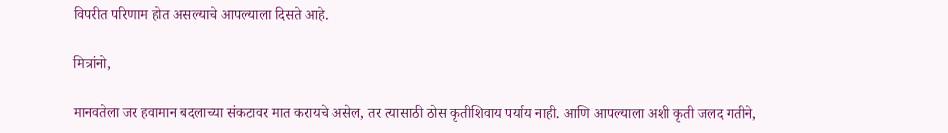विपरीत परिणाम होत असल्याचे आपल्याला दिसते आहे.

मित्रांनो,

मानवतेला जर हवामान बदलाच्या संकटावर मात करायचे असेल, तर त्यासाठी ठोस कृतीशिवाय पर्याय नाही. आणि आपल्याला अशी कृती जलद गतीने,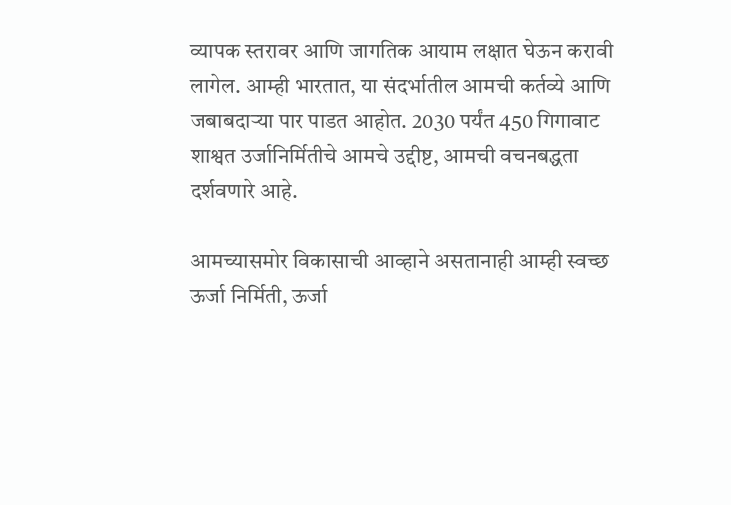व्यापक स्तरावर आणि जागतिक आयाम लक्षात घेऊन करावी लागेल. आम्ही भारतात, या संदर्भातील आमची कर्तव्ये आणि जबाबदाऱ्या पार पाडत आहोत. 2030 पर्यंत 450 गिगावाट  शाश्वत उर्जानिर्मितीचे आमचे उद्दीष्ट, आमची वचनबद्धता दर्शवणारे आहे.

आमच्यासमोर विकासाची आव्हाने असतानाही आम्ही स्वच्छ ऊर्जा निर्मिती, ऊर्जा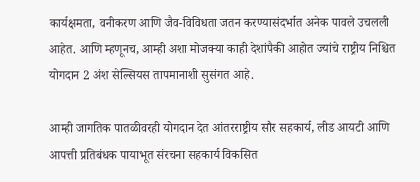कार्यक्षमता, वनीकरण आणि जैव-विविधता जतन करण्यासंदर्भात अनेक पावले उचलली आहेत. आणि म्हणूनच, आम्ही अशा मोजक्या काही देशांपैकी आहोत ज्यांचे राष्ट्रीय निश्चित योगदान 2 अंश सेल्सियस तापमानाशी सुसंगत आहे.

आम्ही जागतिक पातळीवरही योगदान देत आंतरराष्ट्रीय सौर सहकार्य, लीड आयटी आणि आपत्ती प्रतिबंधक पायाभूत संरचना सहकार्य विकसित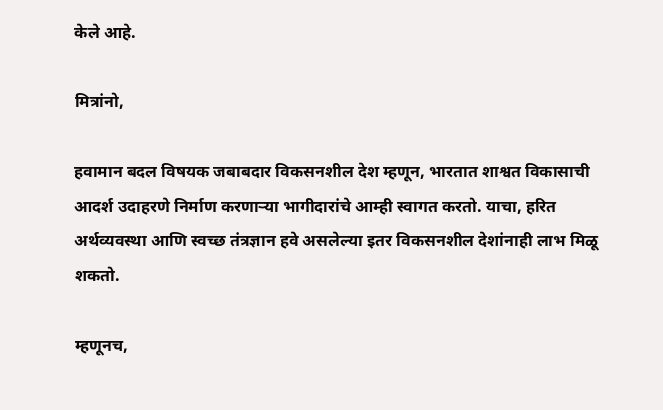केले आहे.

मित्रांनो,

हवामान बदल विषयक जबाबदार विकसनशील देश म्हणून, भारतात शाश्वत विकासाची आदर्श उदाहरणे निर्माण करणाऱ्या भागीदारांचे आम्ही स्वागत करतो. याचा, हरित अर्थव्यवस्था आणि स्वच्छ तंत्रज्ञान हवे असलेल्या इतर विकसनशील देशांनाही लाभ मिळू शकतो.

म्हणूनच,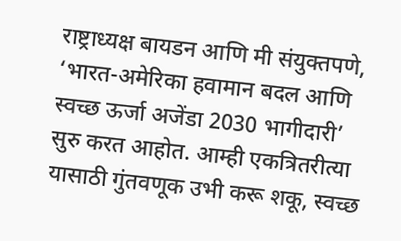राष्ट्राध्यक्ष बायडन आणि मी संयुक्तपणे, ‘भारत-अमेरिका हवामान बदल आणि स्वच्छ ऊर्जा अजेंडा 2030 भागीदारी’ सुरु करत आहोत. आम्ही एकत्रितरीत्या यासाठी गुंतवणूक उभी करू शकू, स्वच्छ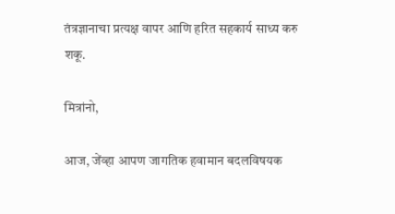तंत्रज्ञानाचा प्रत्यक्ष वापर आणि हरित सहकार्य साध्य करु शकू.

मित्रांनो,

आज, जेंव्हा आपण जागतिक हवामान बदलविषयक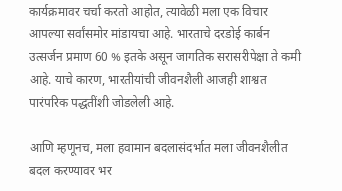कार्यक्रमावर चर्चा करतो आहोत, त्यावेळी मला एक विचार आपल्या सर्वांसमोर मांडायचा आहे. भारताचे दरडोई कार्बन उत्सर्जन प्रमाण 60 % इतके असून जागतिक सरासरीपेक्षा ते कमी आहे. याचे कारण, भारतीयांची जीवनशैली आजही शाश्वत पारंपरिक पद्धतींशी जोडलेली आहे.

आणि म्हणूनच, मला हवामान बदलासंदर्भात मला जीवनशैलीत बदल करण्यावर भर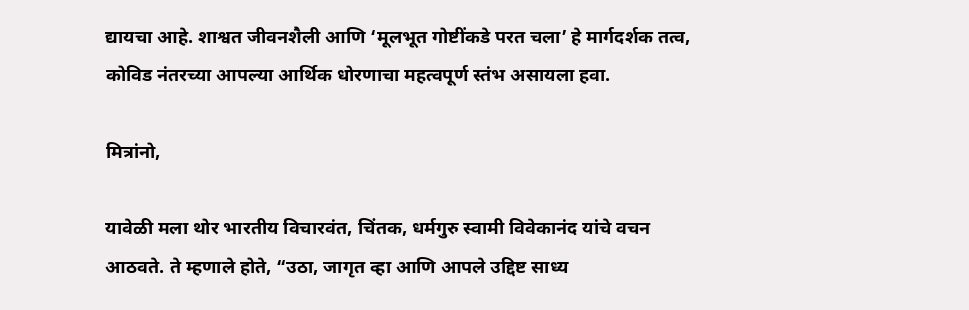द्यायचा आहे. शाश्वत जीवनशैली आणि ‘मूलभूत गोष्टींकडे परत चला’ हे मार्गदर्शक तत्व, कोविड नंतरच्या आपल्या आर्थिक धोरणाचा महत्वपूर्ण स्तंभ असायला हवा.

मित्रांनो,

यावेळी मला थोर भारतीय विचारवंत, चिंतक, धर्मगुरु स्वामी विवेकानंद यांचे वचन आठवते. ते म्हणाले होते, “उठा, जागृत व्हा आणि आपले उद्दिष्ट साध्य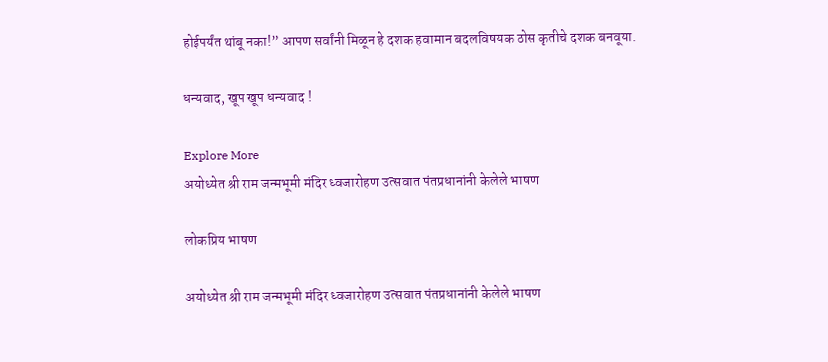होईपर्यंत थांबू नका!” आपण सर्वांनी मिळून हे दशक हवामान बदलविषयक ठोस कृतीचे दशक बनवूया.

धन्यवाद, खूप खूप धन्यवाद !

Explore More
अयोध्येत श्री राम जन्मभूमी मंदिर ध्वजारोहण उत्सवात पंतप्रधानांनी केलेले भाषण

लोकप्रिय भाषण

अयोध्येत श्री राम जन्मभूमी मंदिर ध्वजारोहण उत्सवात पंतप्रधानांनी केलेले भाषण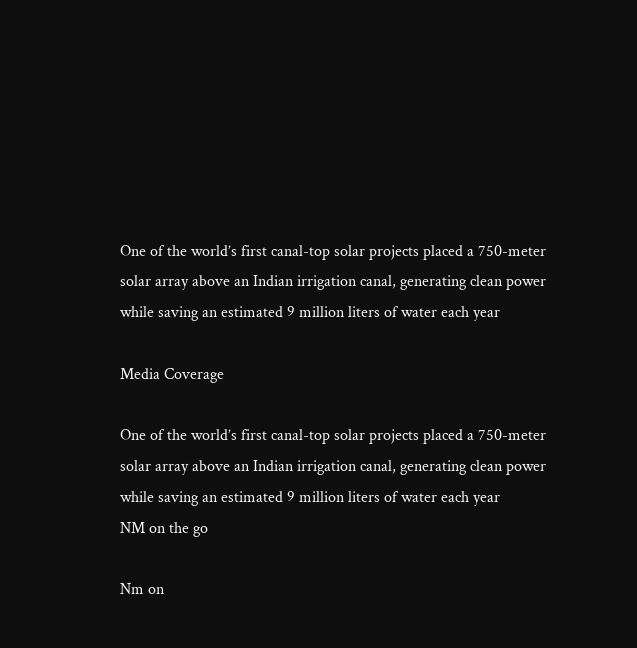One of the world’s first canal-top solar projects placed a 750-meter solar array above an Indian irrigation canal, generating clean power while saving an estimated 9 million liters of water each year

Media Coverage

One of the world’s first canal-top solar projects placed a 750-meter solar array above an Indian irrigation canal, generating clean power while saving an estimated 9 million liters of water each year
NM on the go

Nm on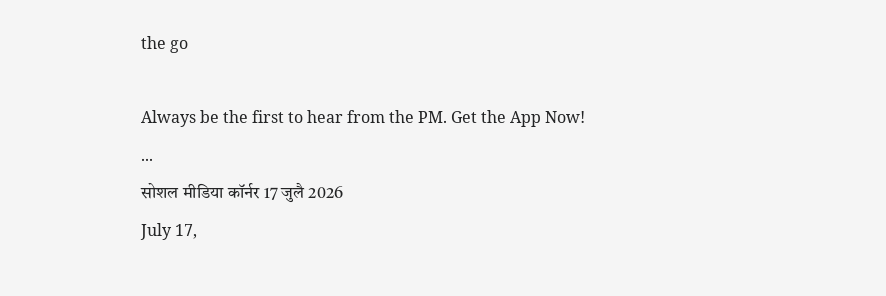the go

Always be the first to hear from the PM. Get the App Now!
...
सोशल मीडिया कॉर्नर 17 जुलै 2026
July 17,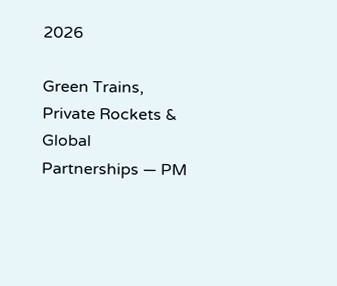2026

Green Trains, Private Rockets & Global Partnerships — PM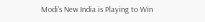Modi’s New India is Playing to Win